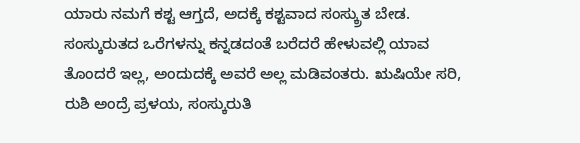ಯಾರು ನಮಗೆ ಕಶ್ಟ ಆಗ್ತದೆ, ಅದಕ್ಕೆ ಕಶ್ಟವಾದ ಸಂಸ್ಕ್ರುತ ಬೇಡ. ಸಂಸ್ಕುರುತದ ಒರೆಗಳನ್ನು ಕನ್ನಡದಂತೆ ಬರೆದರೆ ಹೇಳುವಲ್ಲಿ ಯಾವ ತೊಂದರೆ ಇಲ್ಲ, ಅಂದುದಕ್ಕೆ ಅವರೆ ಅಲ್ಲ ಮಡಿವಂತರು. ಋಷಿಯೇ ಸರಿ, ರುಶಿ ಅಂದ್ರೆ ಪ್ರಳಯ, ಸಂಸ್ಕುರುತಿ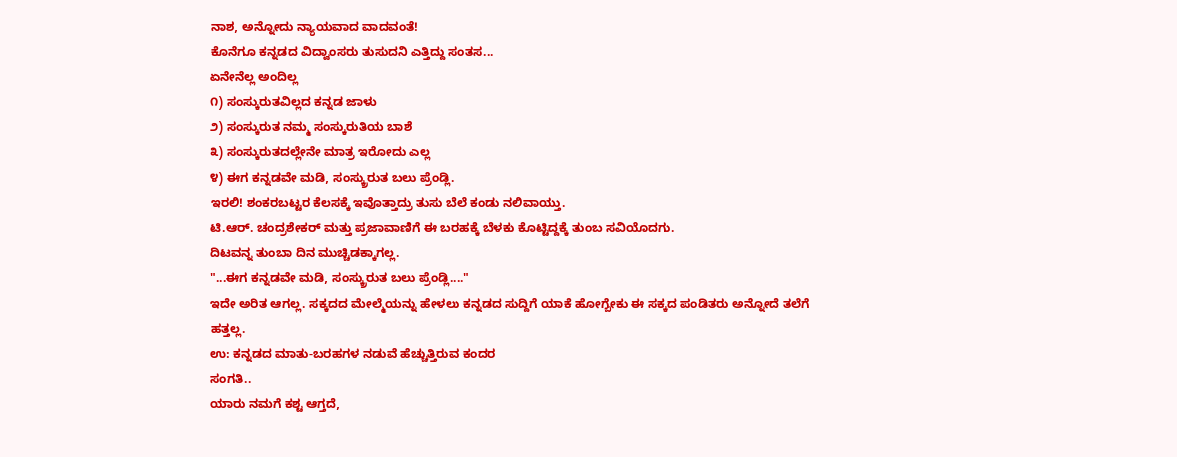ನಾಶ, ಅನ್ನೋದು ನ್ಯಾಯವಾದ ವಾದವಂತೆ!
ಕೊನೆಗೂ ಕನ್ನಡದ ವಿದ್ವಾಂಸರು ತುಸುದನಿ ಎತ್ತಿದ್ದು ಸಂತಸ...
ಏನೇನೆಲ್ಲ ಅಂದಿಲ್ಲ
೧) ಸಂಸ್ಕುರುತವಿಲ್ಲದ ಕನ್ನಡ ಜಾಳು
೨) ಸಂಸ್ಕುರುತ ನಮ್ಮ ಸಂಸ್ಕುರುತಿಯ ಬಾಶೆ
೩) ಸಂಸ್ಕುರುತದಲ್ಲೇನೇ ಮಾತ್ರ ಇರೋದು ಎಲ್ಲ
೪) ಈಗ ಕನ್ನಡವೇ ಮಡಿ, ಸಂಸ್ಕ್ರುರುತ ಬಲು ಪ್ರೆಂಡ್ಲಿ.
ಇರಲಿ! ಶಂಕರಬಟ್ಟರ ಕೆಲಸಕ್ಕೆ ಇವೊತ್ತಾದ್ರು ತುಸು ಬೆಲೆ ಕಂಡು ನಲಿವಾಯ್ತು.
ಟಿ.ಆರ್. ಚಂದ್ರಶೇಕರ್ ಮತ್ತು ಪ್ರಜಾವಾಣಿಗೆ ಈ ಬರಹಕ್ಕೆ ಬೆಳಕು ಕೊಟ್ಟಿದ್ದಕ್ಕೆ ತುಂಬ ಸವಿಯೊದಗು.
ದಿಟವನ್ನ ತುಂಬಾ ದಿನ ಮುಚ್ಚಿಡಕ್ಕಾಗಲ್ಲ.
"...ಈಗ ಕನ್ನಡವೇ ಮಡಿ, ಸಂಸ್ಕ್ರುರುತ ಬಲು ಪ್ರೆಂಡ್ಲಿ...."
ಇದೇ ಅರಿತ ಆಗಲ್ಲ. ಸಕ್ಕದದ ಮೇಲ್ಮೆಯನ್ನು ಹೇಳಲು ಕನ್ನಡದ ಸುದ್ದಿಗೆ ಯಾಕೆ ಹೋಗ್ಬೇಕು ಈ ಸಕ್ಕದ ಪಂಡಿತರು ಅನ್ನೋದೆ ತಲೆಗೆ ಹತ್ತಲ್ಲ.
ಉ: ಕನ್ನಡದ ಮಾತು-ಬರಹಗಳ ನಡುವೆ ಹೆಚ್ಚುತ್ತಿರುವ ಕಂದರ
ಸಂಗತಿ..
ಯಾರು ನಮಗೆ ಕಶ್ಟ ಆಗ್ತದೆ,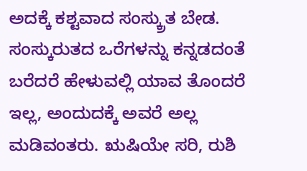ಅದಕ್ಕೆ ಕಶ್ಟವಾದ ಸಂಸ್ಕ್ರುತ ಬೇಡ. ಸಂಸ್ಕುರುತದ ಒರೆಗಳನ್ನು ಕನ್ನಡದಂತೆ ಬರೆದರೆ ಹೇಳುವಲ್ಲಿ ಯಾವ ತೊಂದರೆ ಇಲ್ಲ, ಅಂದುದಕ್ಕೆ ಅವರೆ ಅಲ್ಲ ಮಡಿವಂತರು. ಋಷಿಯೇ ಸರಿ, ರುಶಿ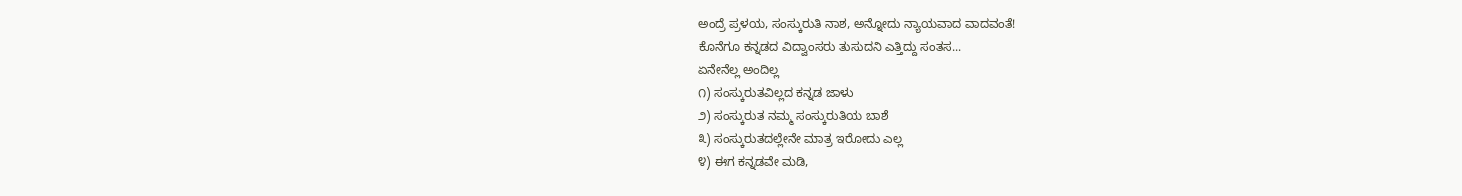ಅಂದ್ರೆ ಪ್ರಳಯ, ಸಂಸ್ಕುರುತಿ ನಾಶ, ಅನ್ನೋದು ನ್ಯಾಯವಾದ ವಾದವಂತೆ!
ಕೊನೆಗೂ ಕನ್ನಡದ ವಿದ್ವಾಂಸರು ತುಸುದನಿ ಎತ್ತಿದ್ದು ಸಂತಸ...
ಏನೇನೆಲ್ಲ ಅಂದಿಲ್ಲ
೧) ಸಂಸ್ಕುರುತವಿಲ್ಲದ ಕನ್ನಡ ಜಾಳು
೨) ಸಂಸ್ಕುರುತ ನಮ್ಮ ಸಂಸ್ಕುರುತಿಯ ಬಾಶೆ
೩) ಸಂಸ್ಕುರುತದಲ್ಲೇನೇ ಮಾತ್ರ ಇರೋದು ಎಲ್ಲ
೪) ಈಗ ಕನ್ನಡವೇ ಮಡಿ,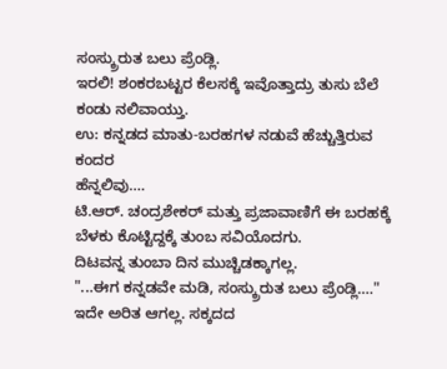ಸಂಸ್ಕ್ರುರುತ ಬಲು ಪ್ರೆಂಡ್ಲಿ.
ಇರಲಿ! ಶಂಕರಬಟ್ಟರ ಕೆಲಸಕ್ಕೆ ಇವೊತ್ತಾದ್ರು ತುಸು ಬೆಲೆ ಕಂಡು ನಲಿವಾಯ್ತು.
ಉ: ಕನ್ನಡದ ಮಾತು-ಬರಹಗಳ ನಡುವೆ ಹೆಚ್ಚುತ್ತಿರುವ ಕಂದರ
ಹೆನ್ನಲಿವು....
ಟಿ.ಆರ್. ಚಂದ್ರಶೇಕರ್ ಮತ್ತು ಪ್ರಜಾವಾಣಿಗೆ ಈ ಬರಹಕ್ಕೆ ಬೆಳಕು ಕೊಟ್ಟಿದ್ದಕ್ಕೆ ತುಂಬ ಸವಿಯೊದಗು.
ದಿಟವನ್ನ ತುಂಬಾ ದಿನ ಮುಚ್ಚಿಡಕ್ಕಾಗಲ್ಲ.
"...ಈಗ ಕನ್ನಡವೇ ಮಡಿ, ಸಂಸ್ಕ್ರುರುತ ಬಲು ಪ್ರೆಂಡ್ಲಿ...."
ಇದೇ ಅರಿತ ಆಗಲ್ಲ. ಸಕ್ಕದದ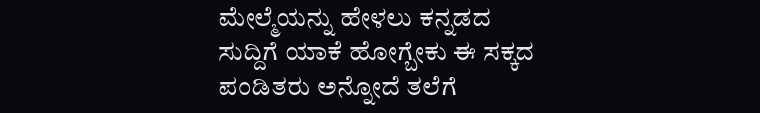ಮೇಲ್ಮೆಯನ್ನು ಹೇಳಲು ಕನ್ನಡದ ಸುದ್ದಿಗೆ ಯಾಕೆ ಹೋಗ್ಬೇಕು ಈ ಸಕ್ಕದ ಪಂಡಿತರು ಅನ್ನೋದೆ ತಲೆಗೆ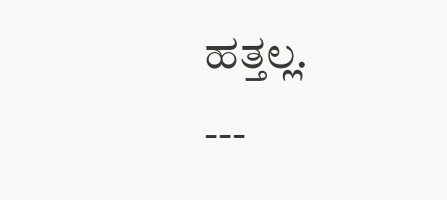ಹತ್ತಲ್ಲ.
---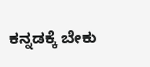ಕನ್ನಡಕ್ಕೆ ಬೇಕು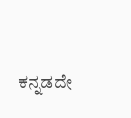ಕನ್ನಡದೇ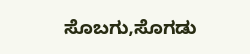ಸೊಬಗು,ಸೊಗಡು